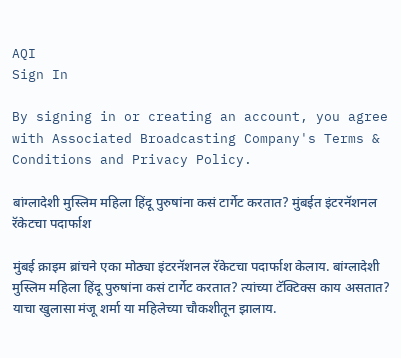AQI
Sign In

By signing in or creating an account, you agree with Associated Broadcasting Company's Terms & Conditions and Privacy Policy.

बांग्लादेशी मुस्लिम महिला हिंदू पुरुषांना कसं टार्गेट करतात? मुंबईत इंटरनॅशनल रॅकेटचा पदार्फाश

मुंबई क्राइम ब्रांचने एका मोठ्या इंटरनॅशनल रॅकेटचा पदार्फाश केलाय. बांग्लादेशी मुस्लिम महिला हिंदू पुरुषांना कसं टार्गेट करतात? त्यांच्या टॅक्टिक्स काय असतात? याचा खुलासा मंजू शर्मा या महिलेच्या चौकशीतून झालाय.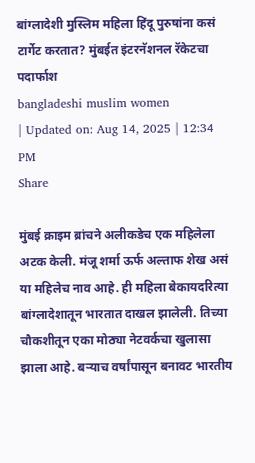बांग्लादेशी मुस्लिम महिला हिंदू पुरुषांना कसं टार्गेट करतात? मुंबईत इंटरनॅशनल रॅकेटचा पदार्फाश
bangladeshi muslim women
| Updated on: Aug 14, 2025 | 12:34 PM
Share

मुंबई क्राइम ब्रांचने अलीकडेच एक महिलेला अटक केली. मंजू शर्मा ऊर्फ अल्ताफ शेख असं या महिलेच नाव आहे. ही महिला बेकायदरित्या बांग्लादेशातून भारतात दाखल झालेली. तिच्या चौकशीतून एका मोठ्या नेटवर्कचा खुलासा झाला आहे. बऱ्याच वर्षांपासून बनावट भारतीय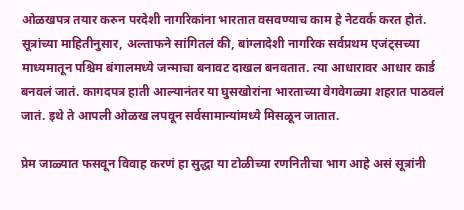ओळखपत्र तयार करुन परदेशी नागरिकांना भारतात वसवण्याच काम हे नेटवर्क करत होतं. सूत्रांच्या माहितीनुसार, अल्ताफने सांगितलं की, बांग्लादेशी नागरिक सर्वप्रथम एजंट्सच्या माध्यमातून पश्चिम बंगालमध्ये जन्माचा बनावट दाखल बनवतात. त्या आधारावर आधार कार्ड बनवलं जातं. कागदपत्र हाती आल्यानंतर या घुसखोरांना भारताच्या वेगवेगळ्या शहरात पाठवलं जातं. इथे ते आपली ओळख लपवून सर्वसामान्यांमध्ये मिसळून जातात.

प्रेम जाळ्यात फसवून विवाह करणं हा सुद्धा या टोळीच्या रणनितीचा भाग आहे असं सूत्रांनी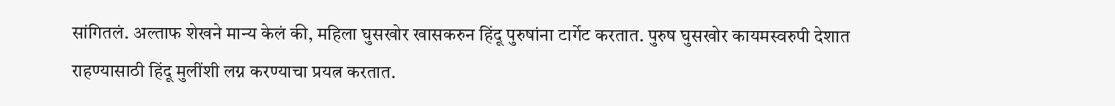सांगितलं. अल्ताफ शेखने मान्य केलं की, महिला घुसखोर खासकरुन हिंदू पुरुषांना टार्गेट करतात. पुरुष घुसखोर कायमस्वरुपी देशात राहण्यासाठी हिंदू मुलींशी लग्न करण्याचा प्रयत्न करतात.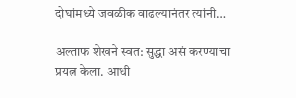दोघांमध्ये जवळीक वाढल्यानंतर त्यांनी…

अल्ताफ शेखने स्वत: सुद्धा असं करण्याचा प्रयत्न केला. आधी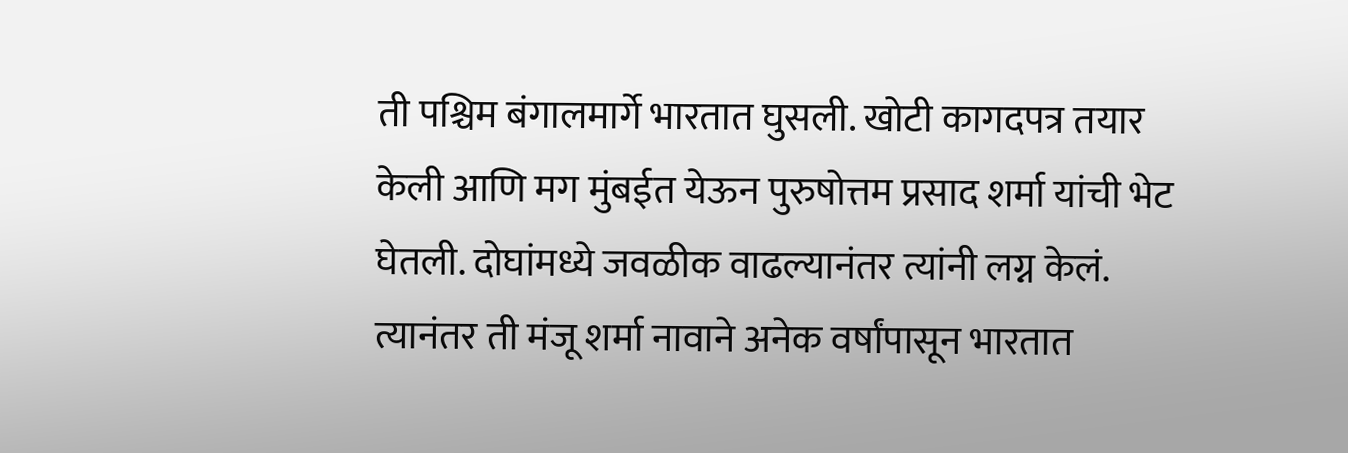ती पश्चिम बंगालमार्गे भारतात घुसली. खोटी कागदपत्र तयार केली आणि मग मुंबईत येऊन पुरुषोत्तम प्रसाद शर्मा यांची भेट घेतली. दोघांमध्ये जवळीक वाढल्यानंतर त्यांनी लग्न केलं. त्यानंतर ती मंजू शर्मा नावाने अनेक वर्षांपासून भारतात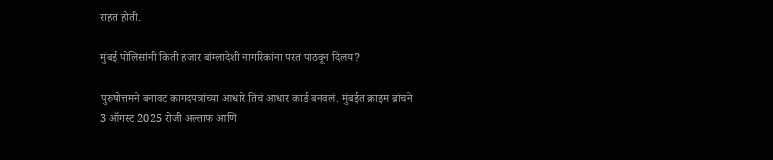राहत होती.

मुंबई पोलिसांनी किती हजार बांग्लादेशी नागरिकांना परत पाठवून दिलय?

पुरुषोत्तमने बनावट कागदपत्रांच्या आधारे तिचं आधार कार्ड बनवलं. मुंबईत क्राइम ब्रांचने 3 ऑगस्ट 2025 रोजी अल्ताफ आणि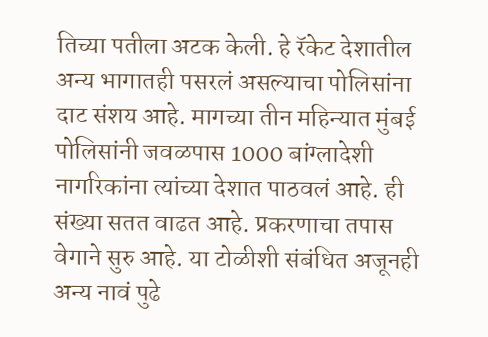तिच्या पतीला अटक केली. हे रॅकेट देशातील अन्य भागातही पसरलं असल्याचा पोलिसांना दाट संशय आहे. मागच्या तीन महिन्यात मुंबई पोलिसांनी जवळपास 1000 बांग्लादेशी नागरिकांना त्यांच्या देशात पाठवलं आहे. ही संख्या सतत वाढत आहे. प्रकरणाचा तपास वेगाने सुरु आहे. या टोळीशी संबंधित अजूनही अन्य नावं पुढे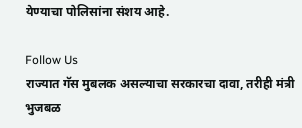येण्याचा पोलिसांना संशय आहे.

Follow Us
राज्यात गॅस मुबलक असल्याचा सरकारचा दावा, तरीही मंत्री भुजबळ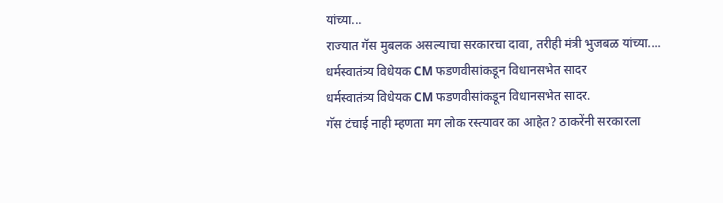यांच्या...
राज्यात गॅस मुबलक असल्याचा सरकारचा दावा, तरीही मंत्री भुजबळ यांच्या....
धर्मस्वातंत्र्य विधेयक CM फडणवीसांकडून विधानसभेत सादर
धर्मस्वातंत्र्य विधेयक CM फडणवीसांकडून विधानसभेत सादर.
गॅस टंचाई नाही म्हणता मग लोक रस्त्यावर का आहेत? ठाकरेंनी सरकारला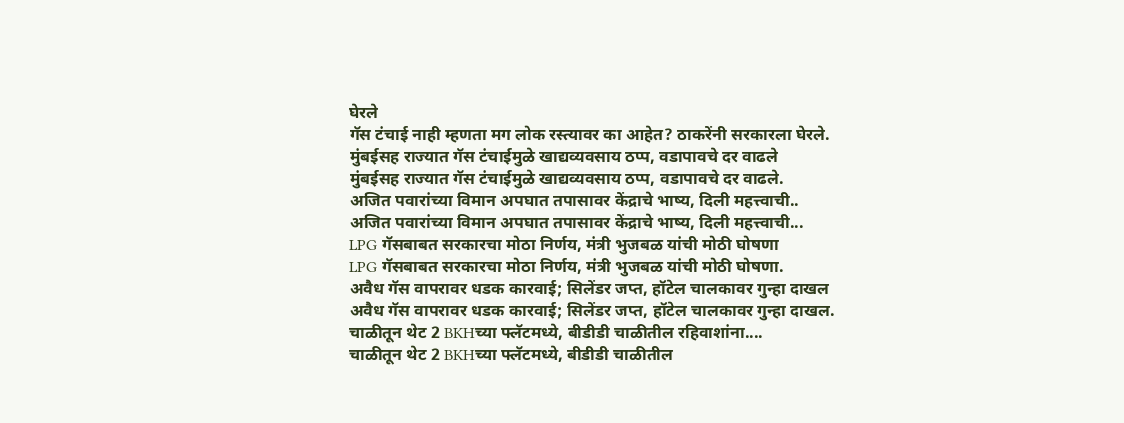घेरले
गॅस टंचाई नाही म्हणता मग लोक रस्त्यावर का आहेत? ठाकरेंनी सरकारला घेरले.
मुंबईसह राज्यात गॅस टंचाईमुळे खाद्यव्यवसाय ठप्प, वडापावचे दर वाढले
मुंबईसह राज्यात गॅस टंचाईमुळे खाद्यव्यवसाय ठप्प, वडापावचे दर वाढले.
अजित पवारांच्या विमान अपघात तपासावर केंद्राचे भाष्य, दिली महत्त्वाची..
अजित पवारांच्या विमान अपघात तपासावर केंद्राचे भाष्य, दिली महत्त्वाची...
LPG गॅसबाबत सरकारचा मोठा निर्णय, मंत्री भुजबळ यांची मोठी घोषणा
LPG गॅसबाबत सरकारचा मोठा निर्णय, मंत्री भुजबळ यांची मोठी घोषणा.
अवैध गॅस वापरावर धडक कारवाई; सिलेंडर जप्त, हॉटेल चालकावर गुन्हा दाखल
अवैध गॅस वापरावर धडक कारवाई; सिलेंडर जप्त, हॉटेल चालकावर गुन्हा दाखल.
चाळीतून थेट 2 BKHच्या फ्लॅटमध्ये, बीडीडी चाळीतील रहिवाशांना....
चाळीतून थेट 2 BKHच्या फ्लॅटमध्ये, बीडीडी चाळीतील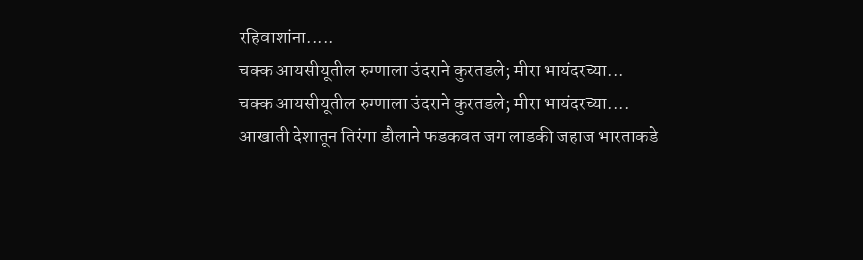रहिवाशांना.....
चक्क आयसीयूतील रुग्णाला उंदराने कुरतडले; मीरा भायंदरच्या...
चक्क आयसीयूतील रुग्णाला उंदराने कुरतडले; मीरा भायंदरच्या....
आखाती देशातून तिरंगा डौलाने फडकवत जग लाडकी जहाज भारताकडे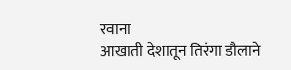रवाना
आखाती देशातून तिरंगा डौलाने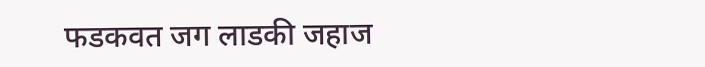फडकवत जग लाडकी जहाज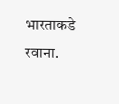भारताकडे रवाना.